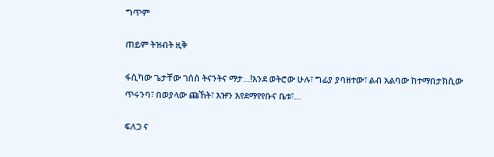ግጥም

ጠይም ትዝብት ዚቅ

ፋሲካው ጌታቸው ገሰሰ ትናንትና ማታ…!እንደ ወትሮው ሁሉ፣ ግፊያ ያባዘተው፣ ልብ አልባው ከተማበታክሲው ጥሩንባ፣ በወያላው ጩኸት፣ እዡን እየደማየየቡና ቤቱ፣…

ፍለጋ ና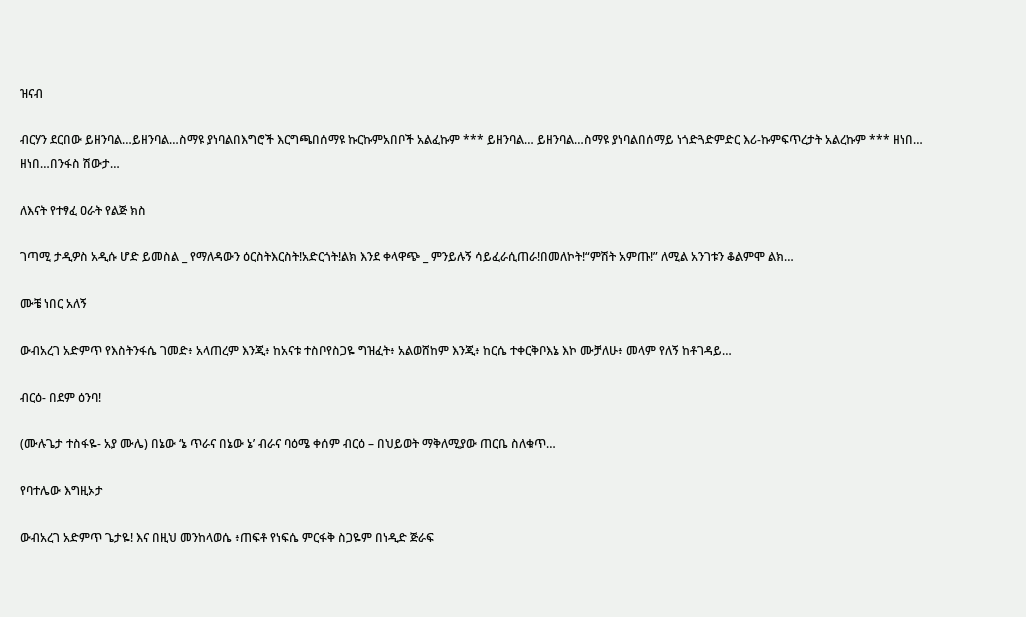ዝናብ

ብርሃን ደርበው ይዘንባል…ይዘንባል…ስማዩ ያነባልበእግሮች እርግጫበሰማዩ ኩርኩምአበቦች አልፈኩም *** ይዘንባል… ይዘንባል…ስማዩ ያነባልበሰማይ ነጎድጓድምድር እሪ-ኩምፍጥረታት አልረኩም *** ዘነበ… ዘነበ…በንፋስ ሽውታ…

ለእናት የተፃፈ ዐራት የልጅ ክስ

ገጣሚ ታዲዎስ አዲሱ ሆድ ይመስል _ የማለዳውን ዕርስትእርስት!አድርጎት!ልክ እንደ ቀላዋጭ _ ምንይሉኝ ሳይፈራሲጠራ!በመለኮት!“ምሽት አምጡ!” ለሚል አንገቱን ቆልምሞ ልክ…

ሙቼ ነበር አለኝ

ውብአረገ አድምጥ የእስትንፋሴ ገመድ፥ አላጠረም እንጂ፥ ከአናቱ ተስቦየስጋዬ ግዝፈት፥ አልወሸከም እንጂ፥ ከርሴ ተቀርቅቦእኔ እኮ ሙቻለሁ፥ መላም የለኝ ከቶገዳይ…

ብርዕ- በደም ዕንባ!

(ሙሉጌታ ተስፋዬ- አያ ሙሌ) በኔው ‘ኔ ጥራና በኔው ኔ’ ብራና ባዕሜ ቀሰም ብርዕ – በህይወት ማቅለሚያው ጠርቤ ስለቁጥ…

የባተሌው እግዚኦታ

ውብአረገ አድምጥ ጌታዬ! እና በዚህ መንከላወሴ ፥ጠፍቶ የነፍሴ ምርፋቅ ስጋዬም በነዲድ ጅራፍ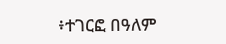፥ተገርፎ በዓለም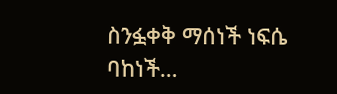ስንፏቀቅ ማሰነች ነፍሴ ባከነች…